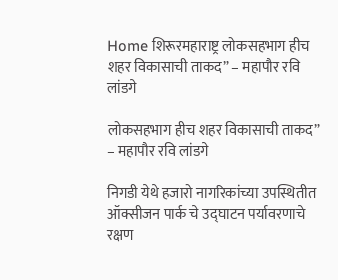Home शिरूरमहाराष्ट्र लोकसहभाग हीच शहर विकासाची ताकद” – महापौर रवि लांडगे

लोकसहभाग हीच शहर विकासाची ताकद” – महापौर रवि लांडगे

निगडी येथे हजारो नागरिकांच्या उपस्थितीत ऑक्सीजन पार्क चे उद्घाटन पर्यावरणाचे रक्षण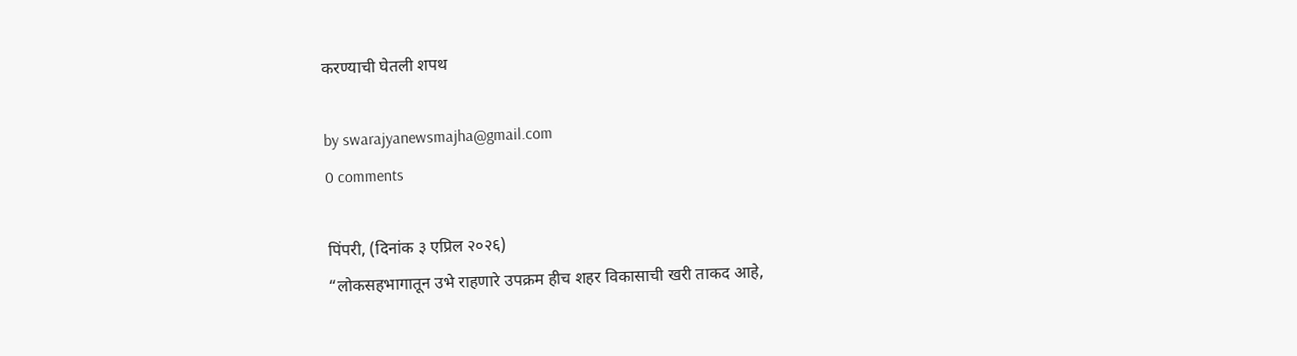करण्याची घेतली शपथ

by swarajyanewsmajha@gmail.com
0 comments

पिंपरी, (दिनांक ३ एप्रिल २०२६)
“लोकसहभागातून उभे राहणारे उपक्रम हीच शहर विकासाची खरी ताकद आहे,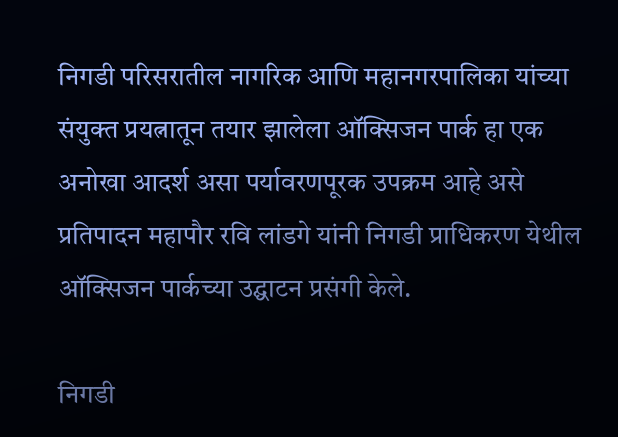निगडी परिसरातील नागरिक आणि महानगरपालिका यांच्या संयुक्त प्रयत्नातून तयार झालेला ऑक्सिजन पार्क हा एक अनोखा आदर्श असा पर्यावरणपूरक उपक्रम आहे असे प्रतिपादन महापौर रवि लांडगे यांनी निगडी प्राधिकरण येथील ऑक्सिजन पार्कच्या उद्घाटन प्रसंगी केले.

निगडी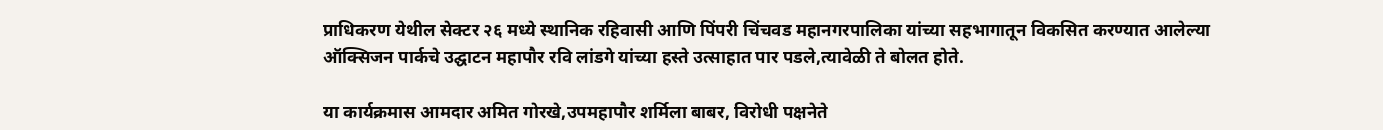प्राधिकरण येथील सेक्टर २६ मध्ये स्थानिक रहिवासी आणि पिंपरी चिंचवड महानगरपालिका यांच्या सहभागातून विकसित करण्यात आलेल्या ऑक्सिजन पार्कचे उद्घाटन महापौर रवि लांडगे यांच्या हस्ते उत्साहात पार पडले,त्यावेळी ते बोलत होते.

या कार्यक्रमास आमदार अमित गोरखे,उपमहापौर शर्मिला बाबर, विरोधी पक्षनेते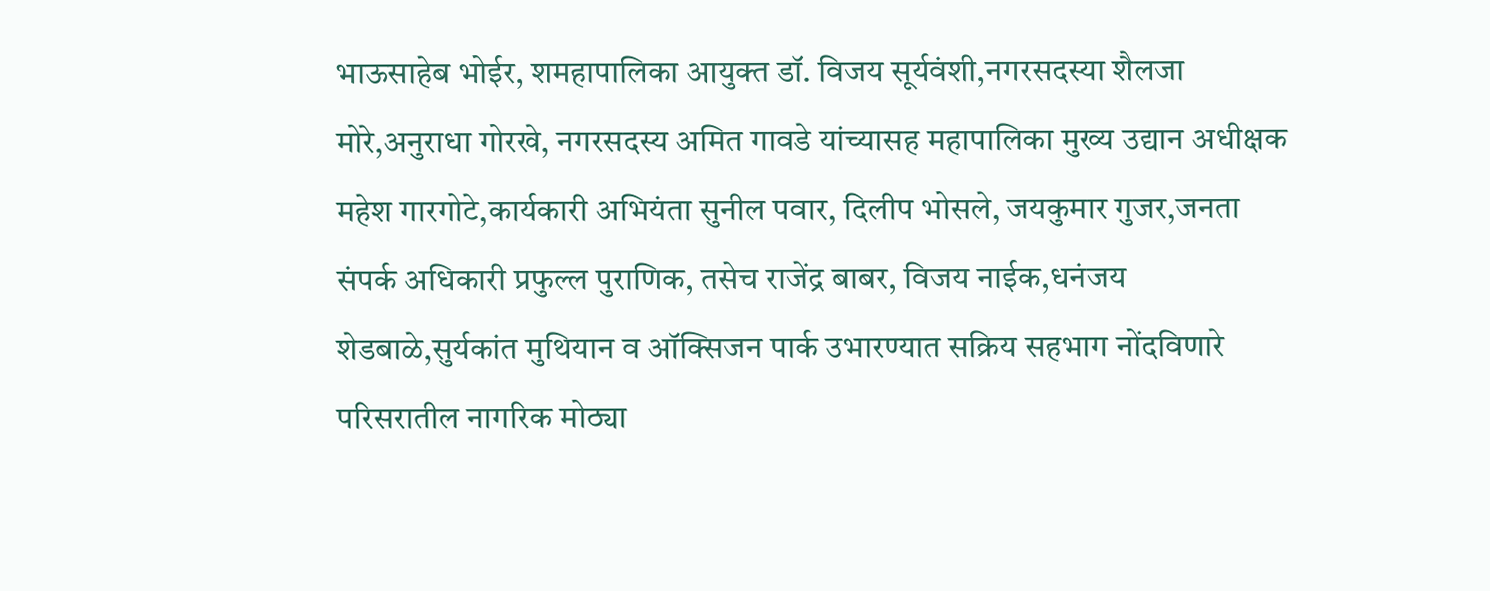भाऊसाहेब भोईर, शमहापालिका आयुक्त डॉ. विजय सूर्यवंशी,नगरसदस्या शैलजा मोरे,अनुराधा गोरखे, नगरसदस्य अमित गावडे यांच्यासह महापालिका मुख्य उद्यान अधीक्षक महेश गारगोटे,कार्यकारी अभियंता सुनील पवार, दिलीप भोसले, जयकुमार गुजर,जनता संपर्क अधिकारी प्रफुल्ल पुराणिक, तसेच राजेंद्र बाबर, विजय नाईक,धनंजय शेडबाळे,सुर्यकांत मुथियान व ऑक्सिजन पार्क उभारण्यात सक्रिय सहभाग नोंदविणारे परिसरातील नागरिक मोठ्या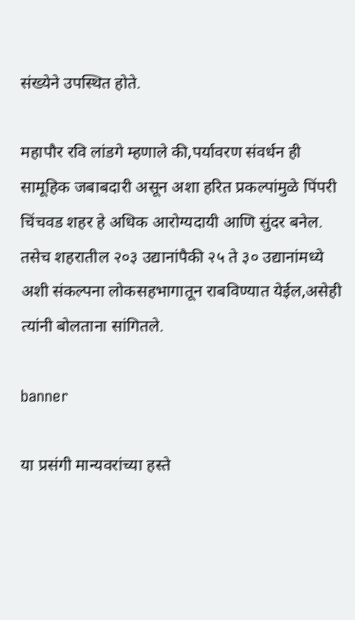संख्येने उपस्थित होते.

महापौर रवि लांडगे म्हणाले की,पर्यावरण संवर्धन ही सामूहिक जबाबदारी असून अशा हरित प्रकल्पांमुळे पिंपरी चिंचवड शहर हे अधिक आरोग्यदायी आणि सुंदर बनेल. तसेच शहरातील २०३ उद्यानांपैकी २५ ते ३० उद्यानांमध्ये अशी संकल्पना लोकसहभागातून राबविण्यात येईल,असेही त्यांनी बोलताना सांगितले.

banner

या प्रसंगी मान्यवरांच्या हस्ते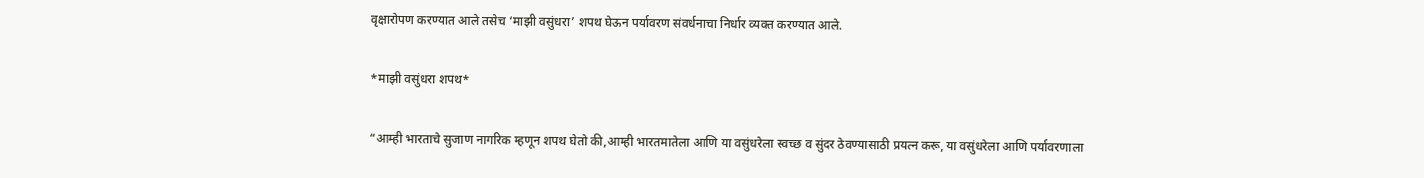वृक्षारोपण करण्यात आले तसेच ‘माझी वसुंधरा’ शपथ घेऊन पर्यावरण संवर्धनाचा निर्धार व्यक्त करण्यात आले.

*माझी वसुंधरा शपथ*

“आम्ही भारताचे सुजाण नागरिक म्हणून शपथ घेतो की,आम्ही भारतमातेला आणि या वसुंधरेला स्वच्छ व सुंदर ठेवण्यासाठी प्रयत्न करू, या वसुंधरेला आणि पर्यावरणाला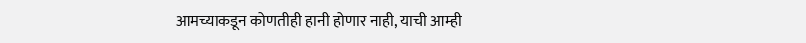आमच्याकडून कोणतीही हानी होणार नाही, याची आम्ही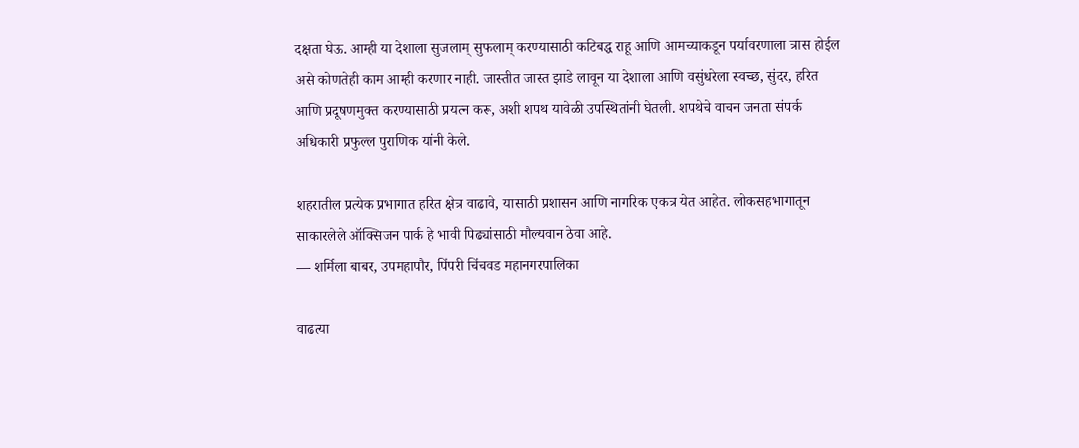दक्षता घेऊ. आम्ही या देशाला सुजलाम् सुफलाम् करण्यासाठी कटिबद्ध राहू आणि आमच्याकडून पर्यावरणाला त्रास होईल असे कोणतेही काम आम्ही करणार नाही. जास्तीत जास्त झाडे लावून या देशाला आणि वसुंधरेला स्वच्छ, सुंदर, हरित आणि प्रदूषणमुक्त करण्यासाठी प्रयत्न करू, अशी शपथ यावेळी उपस्थितांनी घेतली. शपथेचे वाचन जनता संपर्क अधिकारी प्रफुल्ल पुराणिक यांनी केले.

शहरातील प्रत्येक प्रभागात हरित क्षेत्र वाढावे, यासाठी प्रशासन आणि नागरिक एकत्र येत आहेत. लोकसहभागातून साकारलेले ऑक्सिजन पार्क हे भावी पिढ्यांसाठी मौल्यवान ठेवा आहे.
— शर्मिला बाबर, उपमहापौर, पिंपरी चिंचवड महानगरपालिका

वाढत्या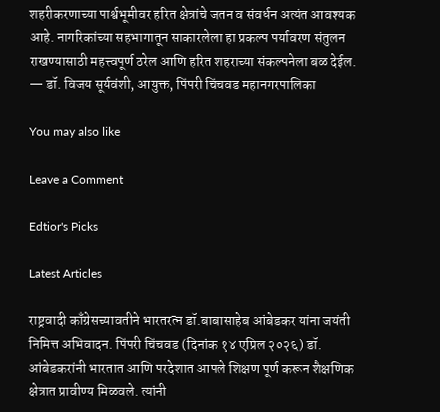शहरीकरणाच्या पार्श्वभूमीवर हरित क्षेत्रांचे जतन व संवर्धन अत्यंत आवश्यक आहे. नागरिकांच्या सहभागातून साकारलेला हा प्रकल्प पर्यावरण संतुलन राखण्यासाठी महत्त्वपूर्ण ठरेल आणि हरित शहराच्या संकल्पनेला बळ देईल.
— डॉ. विजय सूर्यवंशी, आयुक्त, पिंपरी चिंचवड महानगरपालिका

You may also like

Leave a Comment

Edtior's Picks

Latest Articles

राष्ट्रवादी काँग्रेसच्यावतीने भारतरत्न डॉ.बाबासाहेब आंबेडकर यांना जयंती निमित्त अभिवादन. पिंपरी चिंचवड (दिनांक १४ एप्रिल २०२६) डॉ. आंबेडकरांनी भारतात आणि परदेशात आपले शिक्षण पूर्ण करून शैक्षणिक क्षेत्रात प्रावीण्य मिळवले. त्यांनी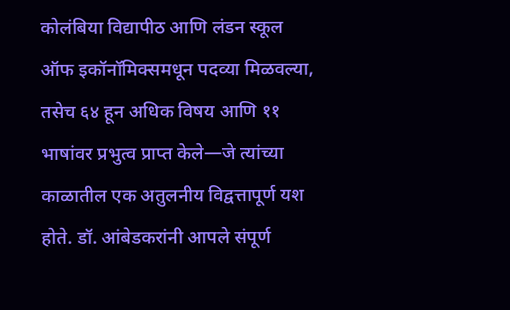कोलंबिया विद्यापीठ आणि लंडन स्कूल ऑफ इकॉनॉमिक्समधून पदव्या मिळवल्या, तसेच ६४ हून अधिक विषय आणि ११ भाषांवर प्रभुत्व प्राप्त केले—जे त्यांच्या काळातील एक अतुलनीय विद्वत्तापूर्ण यश होते. डॉ. आंबेडकरांनी आपले संपूर्ण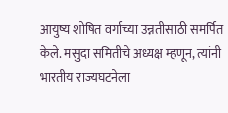आयुष्य शोषित वर्गाच्या उन्नतीसाठी समर्पित केले. मसुदा समितीचे अध्यक्ष म्हणून, त्यांनी भारतीय राज्यघटनेला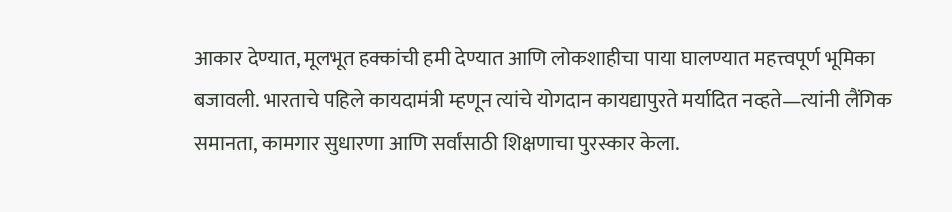आकार देण्यात, मूलभूत हक्कांची हमी देण्यात आणि लोकशाहीचा पाया घालण्यात महत्त्वपूर्ण भूमिका बजावली. भारताचे पहिले कायदामंत्री म्हणून त्यांचे योगदान कायद्यापुरते मर्यादित नव्हते—त्यांनी लैंगिक समानता, कामगार सुधारणा आणि सर्वांसाठी शिक्षणाचा पुरस्कार केला.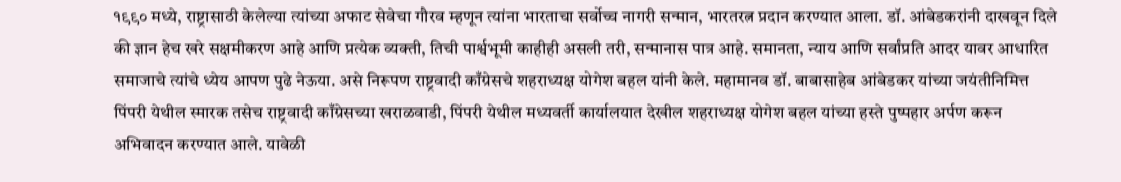१९९० मध्ये, राष्ट्रासाठी केलेल्या त्यांच्या अफाट सेवेचा गौरव म्हणून त्यांना भारताचा सर्वोच्च नागरी सन्मान, भारतरत्न प्रदान करण्यात आला. डॉ. आंबेडकरांनी दाखवून दिले की ज्ञान हेच खरे सक्षमीकरण आहे आणि प्रत्येक व्यक्ती, तिची पार्श्वभूमी काहीही असली तरी, सन्मानास पात्र आहे. समानता, न्याय आणि सर्वांप्रति आदर यावर आधारित समाजाचे त्यांचे ध्येय आपण पुढे नेऊया. असे निरूपण राष्ट्रवादी काँग्रेसचे शहराध्यक्ष योगेश बहल यांनी केले. महामानव डॉ. बाबासाहेब आंबेडकर यांच्या जयंतीनिमित्त पिंपरी येथील स्मारक तसेच राष्ट्रवादी काँग्रेसच्या खराळवाडी, पिंपरी येथील मध्यवर्ती कार्यालयात देखील शहराध्यक्ष योगेश बहल यांच्या हस्ते पुष्पहार अर्पण करून अभिवादन करण्यात आले. यावेळी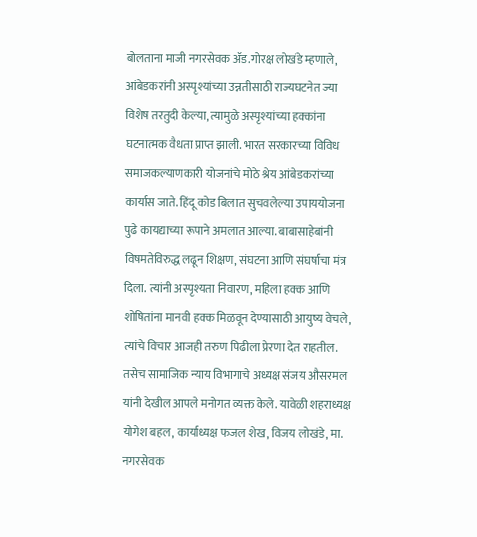बोलताना माजी नगरसेवक ॲड.गोरक्ष लोखंडे म्हणाले, आंबेडकरांनी अस्पृश्यांच्या उन्नतीसाठी राज्यघटनेत ज्या विशेष तरतुदी केल्या, त्यामुळे अस्पृश्यांच्या हक्कांना घटनात्मक वैधता प्राप्त झाली. भारत सरकारच्या विविध समाजकल्याणकारी योजनांचे मोठे श्रेय आंबेडकरांच्या कार्यास जाते. हिंदू कोड बिलात सुचवलेल्या उपाययोजना पुढे कायद्याच्या रूपाने अमलात आल्या. बाबासाहेबांनी विषमतेविरुद्ध लढून शिक्षण, संघटना आणि संघर्षाचा मंत्र दिला. त्यांनी अस्पृश्यता निवारण, महिला हक्क आणि शोषितांना मानवी हक्क मिळवून देण्यासाठी आयुष्य वेचले, त्यांचे विचार आजही तरुण पिढीला प्रेरणा देत राहतील. तसेच सामाजिक न्याय विभागाचे अध्यक्ष संजय औसरमल यांनी देखील आपले मनोगत व्यक्त केले. यावेळी शहराध्यक्ष योगेश बहल, कार्याध्यक्ष फजल शेख, विजय लोखंडे, मा. नगरसेवक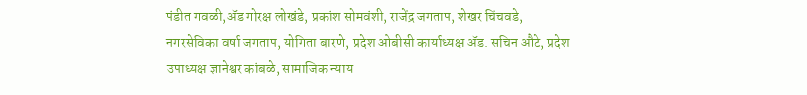पंडीत गवळी,ॲड गोरक्ष लोखंडे, प्रकांश सोमवंशी, राजेंद्र जगताप, शेखर चिंचवडे, नगरसेविका वर्षा जगताप, योगिता बारणे, प्रदेश ओबीसी कार्याध्यक्ष ॲड. सचिन औटे, प्रदेश उपाध्यक्ष ज्ञानेश्वर कांबळे, सामाजिक न्याय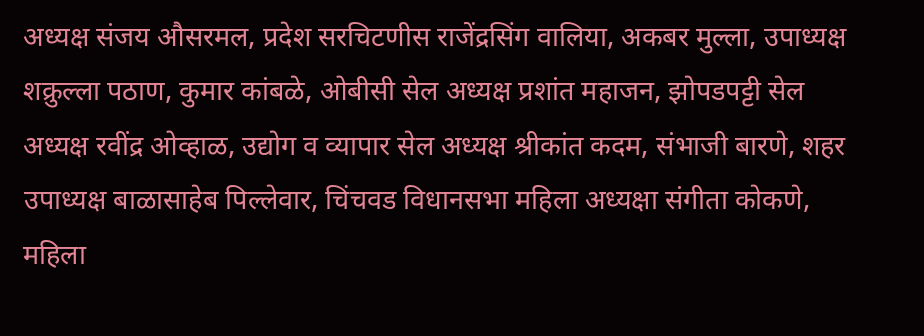अध्यक्ष संजय औसरमल, प्रदेश सरचिटणीस राजेंद्रसिंग वालिया, अकबर मुल्ला, उपाध्यक्ष शक्रुल्ला पठाण, कुमार कांबळे, ओबीसी सेल अध्यक्ष प्रशांत महाजन, झोपडपट्टी सेल अध्यक्ष रवींद्र ओव्हाळ, उद्योग व व्यापार सेल अध्यक्ष श्रीकांत कदम, संभाजी बारणे, शहर उपाध्यक्ष बाळासाहेब पिल्लेवार, चिंचवड विधानसभा महिला अध्यक्षा संगीता कोकणे, महिला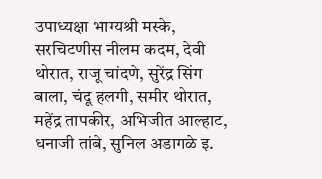उपाध्यक्षा भाग्यश्री मस्के, सरचिटणीस नीलम कदम, देवी थोरात, राजू चांदणे, सुरेंद्र सिंग बाला, चंदू हलगी, समीर थोरात, महेंद्र तापकीर, अभिजीत आल्हाट, धनाजी तांबे, सुनिल अडागळे इ.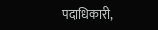पदाधिकारी,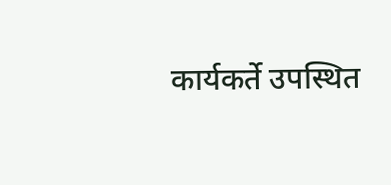कार्यकर्ते उपस्थित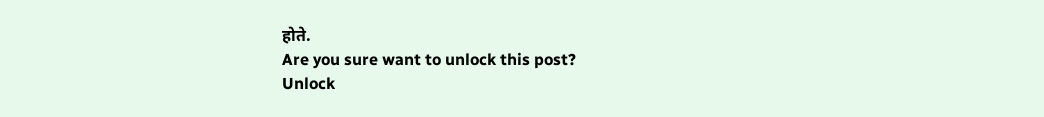होते.
Are you sure want to unlock this post?
Unlock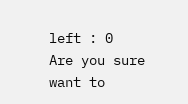left : 0
Are you sure want to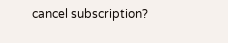cancel subscription?